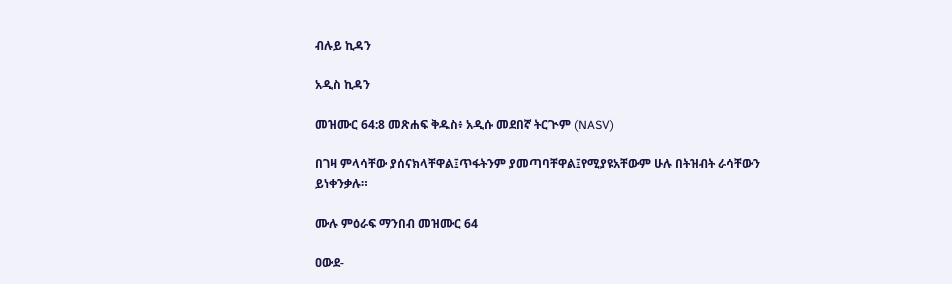ብሉይ ኪዳን

አዲስ ኪዳን

መዝሙር 64:8 መጽሐፍ ቅዱስ፥ አዲሱ መደበኛ ትርጒም (NASV)

በገዛ ምላሳቸው ያሰናክላቸዋል፤ጥፋትንም ያመጣባቸዋል፤የሚያዩአቸውም ሁሉ በትዝብት ራሳቸውን ይነቀንቃሉ።

ሙሉ ምዕራፍ ማንበብ መዝሙር 64

ዐውደ-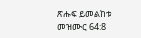ጽሑፍ ይመልከቱ መዝሙር 64:8